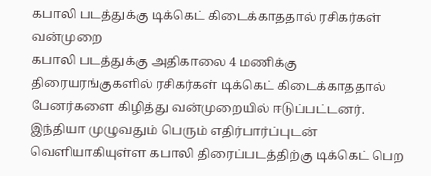கபாலி படத்துக்கு டிக்கெட் கிடைக்காததால் ரசிகர்கள் வன்முறை
கபாலி படத்துக்கு அதிகாலை 4 மணிக்கு திரையரங்குகளில் ரசிகர்கள் டிக்கெட் கிடைக்காததால் பேனர்களை கிழித்து வன்முறையில் ஈடுப்பட்டனர்.
இந்தியா முழுவதும் பெரும் எதிர்பார்ப்புடன் வெளியாகியுள்ள கபாலி திரைப்படத்திற்கு டிக்கெட் பெற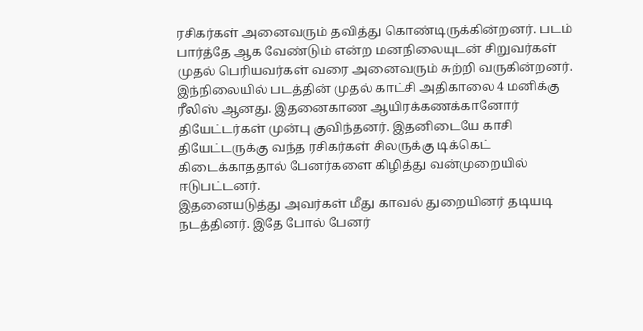ரசிகர்கள் அனைவரும் தவித்து கொண்டிருக்கின்றனர். படம் பார்த்தே ஆக வேண்டும் என்ற மனநிலையுடன் சிறுவர்கள் முதல் பெரியவர்கள் வரை அனைவரும் சுற்றி வருகின்றனர்.
இந்நிலையில் படத்தின் முதல் காட்சி அதிகாலை 4 மனிக்கு ரீலிஸ் ஆனது. இதனைகாண ஆயிரக்கணக்கானோர் தியேட்டர்கள் முன்பு குவிந்தனர். இதனிடையே காசி தியேட்டருக்கு வந்த ரசிகர்கள் சிலருக்கு டிக்கெட் கிடைக்காததால் பேனர்களை கிழித்து வன்முறையில் ஈடுபட்டனர்.
இதனையடுத்து அவர்கள் மீது காவல் துறையினர் தடியடி நடத்தினர். இதே போல் பேனர்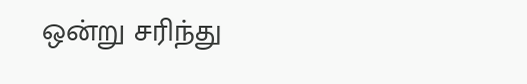ஒன்று சரிந்து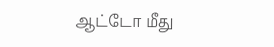ஆட்டோ மீது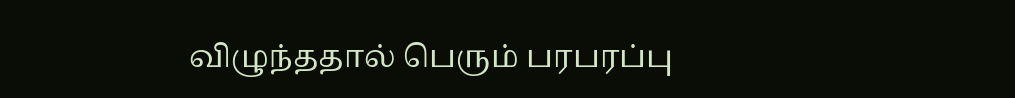விழுந்ததால் பெரும் பரபரப்பு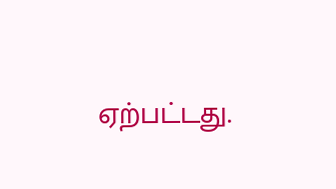ஏற்பட்டது.